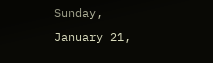Sunday, January 21,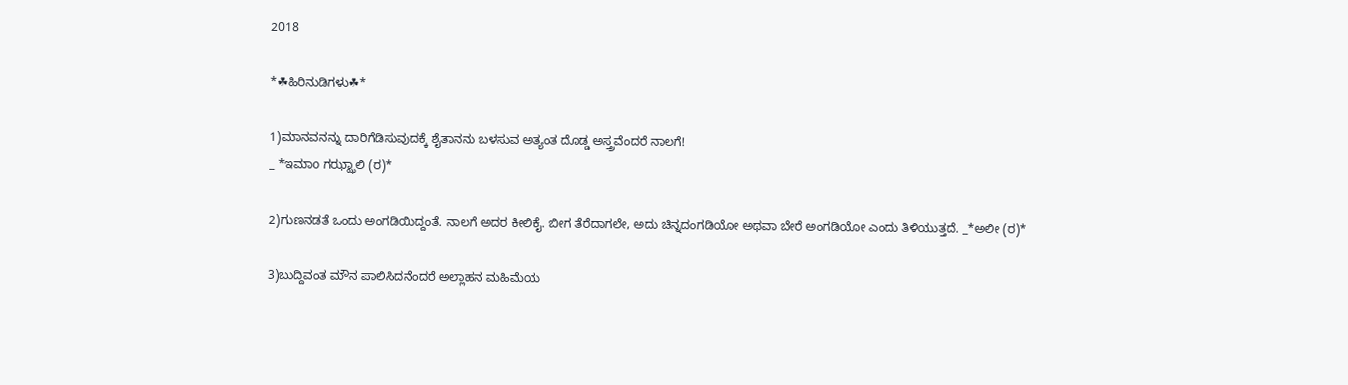2018

*☘ಹಿರಿನುಡಿಗಳು☘*

1)ಮಾನವನನ್ನು ದಾರಿಗೆಡಿಸುವುದಕ್ಕೆ ಶೈತಾನನು ಬಳಸುವ ಅತ್ಯಂತ ದೊಡ್ಡ ಅಸ್ತ್ರವೆಂದರೆ ನಾಲಗೆ!
_ *ಇಮಾo ಗಝ್ಝಾಲಿ (ರ)*

2)ಗುಣನಡತೆ ಒಂದು ಅಂಗಡಿಯಿದ್ದಂತೆ. ನಾಲಗೆ ಅದರ ಕೀಲಿಕೈ. ಬೀಗ ತೆರೆದಾಗಲೇ, ಅದು ಚಿನ್ನದಂಗಡಿಯೋ ಅಥವಾ ಬೇರೆ ಅಂಗಡಿಯೋ ಎಂದು ತಿಳಿಯುತ್ತದೆ. _*ಅಲೀ (ರ)*

3)ಬುದ್ದಿವಂತ ಮೌನ ಪಾಲಿಸಿದನೆಂದರೆ ಅಲ್ಲಾಹನ ಮಹಿಮೆಯ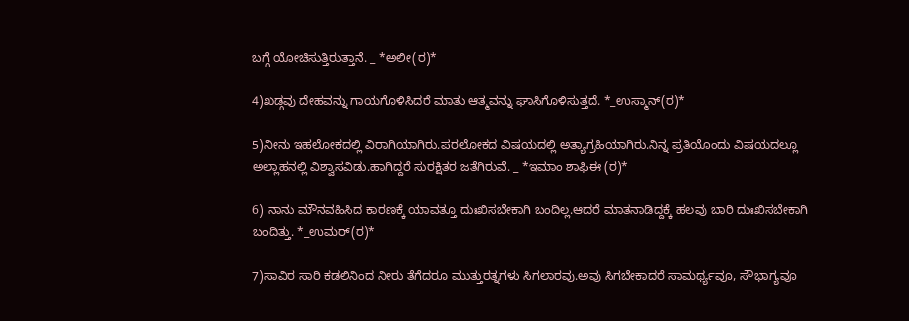ಬಗ್ಗೆ ಯೋಚಿಸುತ್ತಿರುತ್ತಾನೆ. _ *ಅಲೀ(ರ)*

4)ಖಡ್ಗವು ದೇಹವನ್ನು ಗಾಯಗೊಳಿಸಿದರೆ ಮಾತು ಆತ್ಮವನ್ನು ಘಾಸಿಗೊಳಿಸುತ್ತದೆ. *_ಉಸ್ಮಾನ್(ರ)*

5)ನೀನು ಇಹಲೋಕದಲ್ಲಿ ವಿರಾಗಿಯಾಗಿರು.ಪರಲೋಕದ ವಿಷಯದಲ್ಲಿ ಅತ್ಯಾಗ್ರಹಿಯಾಗಿರು.ನಿನ್ನ ಪ್ರತಿಯೊಂದು ವಿಷಯದಲ್ಲೂ ಅಲ್ಲಾಹನಲ್ಲಿ ವಿಶ್ವಾಸವಿಡು.ಹಾಗಿದ್ದರೆ ಸುರಕ್ಷಿತರ ಜತೆಗಿರುವೆ. _ *ಇಮಾಂ ಶಾಫಿಈ (ರ)*

6) ನಾನು ಮೌನವಹಿಸಿದ ಕಾರಣಕ್ಕೆ ಯಾವತ್ತೂ ದುಃಖಿಸಬೇಕಾಗಿ ಬಂದಿಲ್ಲ.ಆದರೆ ಮಾತನಾಡಿದ್ದಕ್ಕೆ ಹಲವು ಬಾರಿ ದುಃಖಿಸಬೇಕಾಗಿ ಬಂದಿತ್ತು. *_ಉಮರ್(ರ)*

7)ಸಾವಿರ ಸಾರಿ ಕಡಲಿನಿಂದ ನೀರು ತೆಗೆದರೂ ಮುತ್ತುರತ್ನಗಳು ಸಿಗಲಾರವು.ಅವು ಸಿಗಬೇಕಾದರೆ ಸಾಮರ್ಥ್ಯವೂ, ಸೌಭಾಗ್ಯವೂ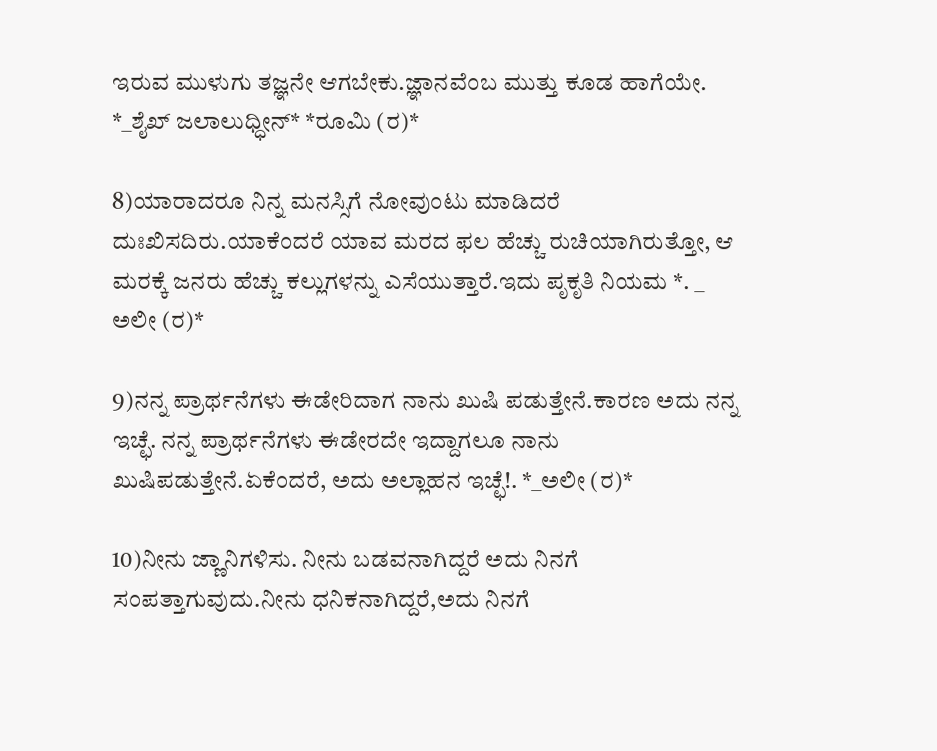ಇರುವ ಮುಳುಗು ತಜ್ಞನೇ ಆಗಬೇಕು.ಜ್ಞಾನವೆಂಬ ಮುತ್ತು ಕೂಡ ಹಾಗೆಯೇ. *_ಶೈಖ್ ಜಲಾಲುಧ್ಧೀನ್* *ರೂಮಿ (ರ)*

8)ಯಾರಾದರೂ ನಿನ್ನ ಮನಸ್ಸಿಗೆ ನೋವುಂಟು ಮಾಡಿದರೆ ದುಃಖಿಸದಿರು.ಯಾಕೆಂದರೆ ಯಾವ ಮರದ ಫಲ ಹೆಚ್ಚು ರುಚಿಯಾಗಿರುತ್ತೋ, ಆ ಮರಕ್ಕೆ ಜನರು ಹೆಚ್ಚು ಕಲ್ಲುಗಳನ್ನು ಎಸೆಯುತ್ತಾರೆ.ಇದು ಪೃಕೃತಿ ನಿಯಮ *. _ ಅಲೀ (ರ)*

9)ನನ್ನ ಪ್ರಾರ್ಥನೆಗಳು ಈಡೇರಿದಾಗ ನಾನು ಖುಷಿ ಪಡುತ್ತೇನೆ.ಕಾರಣ ಅದು ನನ್ನ ಇಚ್ಛೆ. ನನ್ನ ಪ್ರಾರ್ಥನೆಗಳು ಈಡೇರದೇ ಇದ್ದಾಗಲೂ ನಾನು ಖುಷಿಪಡುತ್ತೇನೆ.ಏಕೆಂದರೆ, ಅದು ಅಲ್ಲಾಹನ ಇಚ್ಛೆ!. *_ಅಲೀ (ರ)*

10)ನೀನು ಜ್ಣಾನಿಗಳಿಸು. ನೀನು ಬಡವನಾಗಿದ್ದರೆ ಅದು ನಿನಗೆ ಸಂಪತ್ತಾಗುವುದು.ನೀನು ಧನಿಕನಾಗಿದ್ದರೆ,ಅದು ನಿನಗೆ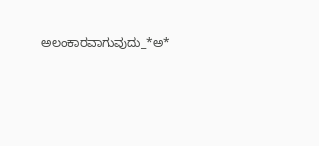ಅಲಂಕಾರವಾಗುವುದು_*ಅ*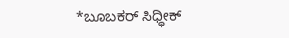*ಬೂಬಕರ್ ಸಿಧ್ಧೀಕ್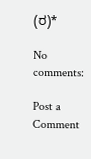(ರ)*

No comments:

Post a Comment